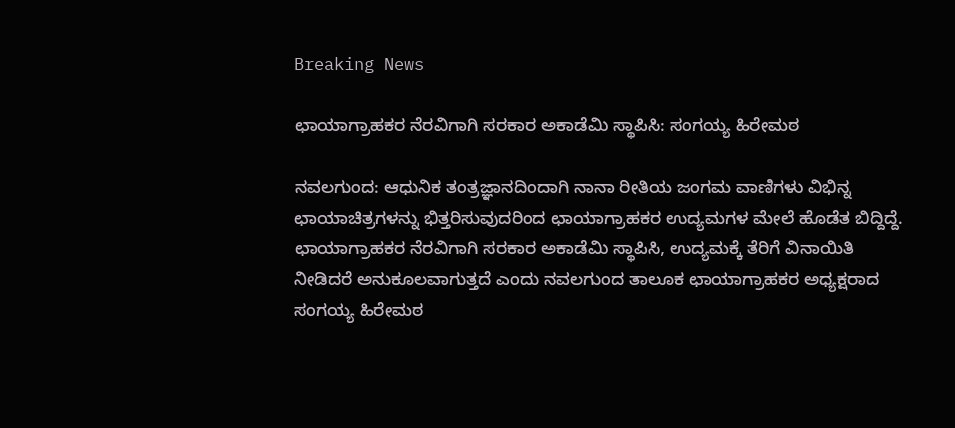Breaking News

ಛಾಯಾಗ್ರಾಹಕರ ನೆರವಿಗಾಗಿ ಸರಕಾರ ಅಕಾಡೆಮಿ ಸ್ಥಾಪಿಸಿ: ಸಂಗಯ್ಯ ಹಿರೇಮಠ

ನವಲಗುಂದ: ಆಧುನಿಕ ತಂತ್ರಜ್ಞಾನದಿಂದಾಗಿ ನಾನಾ ರೀತಿಯ ಜಂಗಮ ವಾಣಿಗಳು ವಿಭಿನ್ನ ಛಾಯಾಚಿತ್ರಗಳನ್ನು ಭಿತ್ತರಿಸುವುದರಿಂದ ಛಾಯಾಗ್ರಾಹಕರ ಉದ್ಯಮಗಳ ಮೇಲೆ ಹೊಡೆತ ಬಿದ್ದಿದ್ದೆ. ಛಾಯಾಗ್ರಾಹಕರ ನೆರವಿಗಾಗಿ ಸರಕಾರ ಅಕಾಡೆಮಿ ಸ್ಥಾಪಿಸಿ, ಉದ್ಯಮಕ್ಕೆ ತೆರಿಗೆ ವಿನಾಯಿತಿ ನೀಡಿದರೆ ಅನುಕೂಲವಾಗುತ್ತದೆ ಎಂದು ನವಲಗುಂದ ತಾಲೂಕ ಛಾಯಾಗ್ರಾಹಕರ ಅಧ್ಯಕ್ಷರಾದ ಸಂಗಯ್ಯ ಹಿರೇಮಠ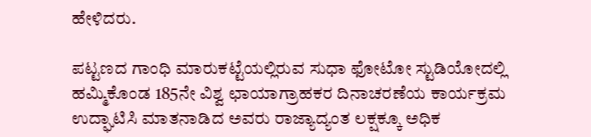ಹೇಳಿದರು.

ಪಟ್ಟಣದ ಗಾಂಧಿ ಮಾರುಕಟ್ಟೆಯಲ್ಲಿರುವ ಸುಧಾ ಫೋಟೋ ಸ್ಟುಡಿಯೋದಲ್ಲಿ ಹಮ್ಮಿಕೊಂಡ 185ನೇ ವಿಶ್ವ ಛಾಯಾಗ್ರಾಹಕರ ದಿನಾಚರಣೆಯ ಕಾರ್ಯಕ್ರಮ ಉದ್ಘಾಟಿಸಿ ಮಾತನಾಡಿದ ಅವರು ರಾಜ್ಯಾದ್ಯಂತ ಲಕ್ಷಕ್ಕೂ ಅಧಿಕ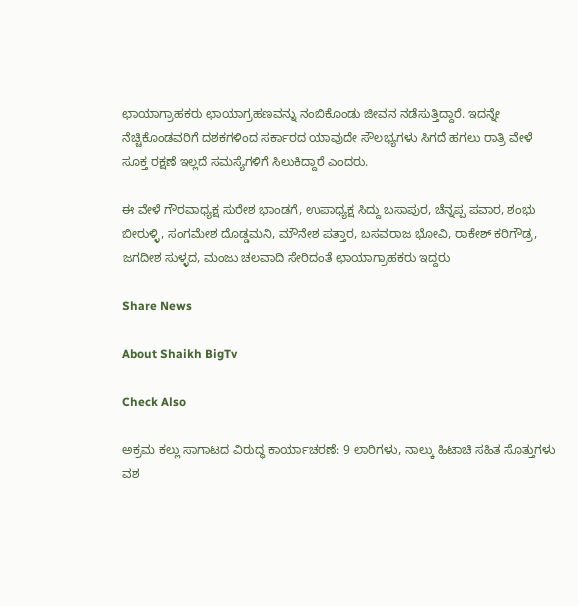ಛಾಯಾಗ್ರಾಹಕರು ಛಾಯಾಗ್ರಹಣವನ್ನು ನಂಬಿಕೊಂಡು ಜೀವನ ನಡೆಸುತ್ತಿದ್ದಾರೆ. ಇದನ್ನೇ ನೆಚ್ಚಿಕೊಂಡವರಿಗೆ ದಶಕಗಳಿಂದ ಸರ್ಕಾರದ ಯಾವುದೇ ಸೌಲಭ್ಯಗಳು ಸಿಗದೆ ಹಗಲು ರಾತ್ರಿ ವೇಳೆ ಸೂಕ್ತ ರಕ್ಷಣೆ ಇಲ್ಲದೆ ಸಮಸ್ಯೆಗಳಿಗೆ ಸಿಲುಕಿದ್ದಾರೆ ಎಂದರು.

ಈ ವೇಳೆ ಗೌರವಾಧ್ಯಕ್ಷ ಸುರೇಶ ಭಾಂಡಗೆ, ಉಪಾಧ್ಯಕ್ಷ ಸಿದ್ದು ಬಸಾಪುರ, ಚೆನ್ನಪ್ಪ ಪವಾರ, ಶಂಭು ಬೀರುಳ್ಳಿ, ಸಂಗಮೇಶ ದೊಡ್ಡಮನಿ, ಮೌನೇಶ ಪತ್ತಾರ, ಬಸವರಾಜ ಭೋವಿ, ರಾಕೇಶ್ ಕರಿಗೌಡ್ರ, ಜಗದೀಶ ಸುಳ್ಳದ, ಮಂಜು ಚಲವಾದಿ ಸೇರಿದಂತೆ ಛಾಯಾಗ್ರಾಹಕರು ಇದ್ದರು

Share News

About Shaikh BigTv

Check Also

ಅಕ್ರಮ ಕಲ್ಲು ಸಾಗಾಟದ ವಿರುದ್ಧ ಕಾರ್ಯಾಚರಣೆ: 9 ಲಾರಿಗಳು, ನಾಲ್ಕು ಹಿಟಾಚಿ ಸಹಿತ ಸೊತ್ತುಗಳು ವಶ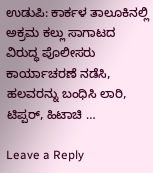ಉಡುಪಿ: ಕಾರ್ಕಳ ತಾಲೂಕಿನಲ್ಲಿ ಅಕ್ರಮ ಕಲ್ಲು ಸಾಗಾಟದ ವಿರುದ್ಧ ಪೊಲೀಸರು ಕಾರ್ಯಾಚರಣೆ ನಡೆಸಿ, ಹಲವರನ್ನು ಬಂಧಿಸಿ ಲಾರಿ, ಟಿಪ್ಪರ್, ಹಿಟಾಚಿ …

Leave a Reply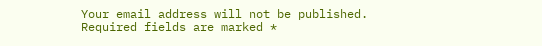Your email address will not be published. Required fields are marked *